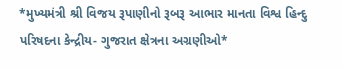*મુખ્યમંત્રી શ્રી વિજય રૂપાણીનો રૂબરૂ આભાર માનતા વિશ્વ હિન્દુ પરિષદના કેન્દ્રીય- ગુજરાત ક્ષેત્રના અગ્રણીઓ*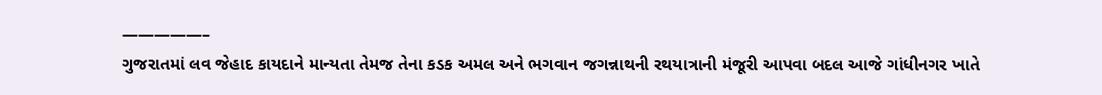—————–
ગુજરાતમાં લવ જેહાદ કાયદાને માન્યતા તેમજ તેના કડક અમલ અને ભગવાન જગન્નાથની રથયાત્રાની મંજૂરી આપવા બદલ આજે ગાંધીનગર ખાતે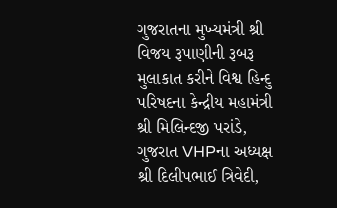ગુજરાતના મુખ્યમંત્રી શ્રી વિજય રૂપાણીની રૂબરૂ મુલાકાત કરીને વિશ્વ હિન્દુ પરિષદના કેન્દ્રીય મહામંત્રી શ્રી મિલિન્દજી પરાંડે, ગુજરાત VHPના અધ્યક્ષ શ્રી દિલીપભાઈ ત્રિવેદી,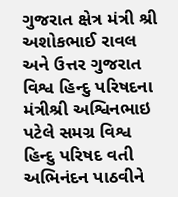ગુજરાત ક્ષેત્ર મંત્રી શ્રી અશોકભાઈ રાવલ અને ઉત્તર ગુજરાત વિશ્વ હિન્દુ પરિષદના મંત્રીશ્રી અશ્વિનભાઇ પટેલે સમગ્ર વિશ્વ હિન્દુ પરિષદ વતી અભિનંદન પાઠવીને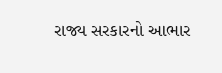રાજ્ય સરકારનો આભાર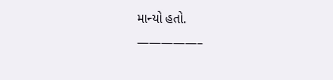માન્યો હતો.
—————–